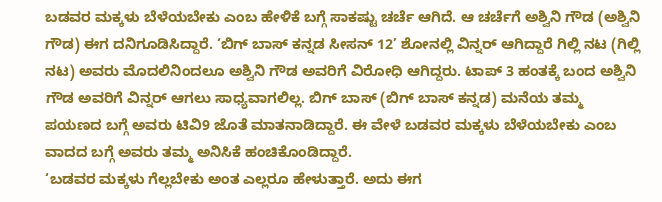ಬಡವರ ಮಕ್ಕಳು ಬೆಳೆಯಬೇಕು ಎಂಬ ಹೇಳಿಕೆ ಬಗ್ಗೆ ಸಾಕಷ್ಟು ಚರ್ಚೆ ಆಗಿದೆ. ಆ ಚರ್ಚೆಗೆ ಅಶ್ವಿನಿ ಗೌಡ (ಅಶ್ವಿನಿ ಗೌಡ) ಈಗ ದನಿಗೂಡಿಸಿದ್ದಾರೆ. ‘ಬಿಗ್ ಬಾಸ್ ಕನ್ನಡ ಸೀಸನ್ 12’ ಶೋನಲ್ಲಿ ವಿನ್ನರ್ ಆಗಿದ್ದಾರೆ ಗಿಲ್ಲಿ ನಟ (ಗಿಲ್ಲಿ ನಟ) ಅವರು ಮೊದಲಿನಿಂದಲೂ ಅಶ್ವಿನಿ ಗೌಡ ಅವರಿಗೆ ವಿರೋಧಿ ಆಗಿದ್ದರು. ಟಾಪ್ 3 ಹಂತಕ್ಕೆ ಬಂದ ಅಶ್ವಿನಿ ಗೌಡ ಅವರಿಗೆ ವಿನ್ನರ್ ಆಗಲು ಸಾಧ್ಯವಾಗಲಿಲ್ಲ. ಬಿಗ್ ಬಾಸ್ (ಬಿಗ್ ಬಾಸ್ ಕನ್ನಡ) ಮನೆಯ ತಮ್ಮ ಪಯಣದ ಬಗ್ಗೆ ಅವರು ಟಿವಿ9 ಜೊತೆ ಮಾತನಾಡಿದ್ದಾರೆ. ಈ ವೇಳೆ ಬಡವರ ಮಕ್ಕಳು ಬೆಳೆಯಬೇಕು ಎಂಬ ವಾದದ ಬಗ್ಗೆ ಅವರು ತಮ್ಮ ಅನಿಸಿಕೆ ಹಂಚಿಕೊಂಡಿದ್ದಾರೆ.
‘ಬಡವರ ಮಕ್ಕಳು ಗೆಲ್ಲಬೇಕು ಅಂತ ಎಲ್ಲರೂ ಹೇಳುತ್ತಾರೆ. ಅದು ಈಗ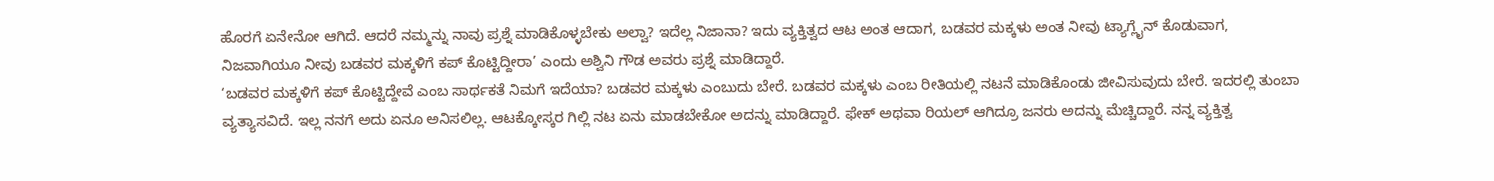ಹೊರಗೆ ಏನೇನೋ ಆಗಿದೆ. ಆದರೆ ನಮ್ಮನ್ನು ನಾವು ಪ್ರಶ್ನೆ ಮಾಡಿಕೊಳ್ಳಬೇಕು ಅಲ್ವಾ? ಇದೆಲ್ಲ ನಿಜಾನಾ? ಇದು ವ್ಯಕ್ತಿತ್ವದ ಆಟ ಅಂತ ಆದಾಗ, ಬಡವರ ಮಕ್ಕಳು ಅಂತ ನೀವು ಟ್ಯಾಗ್ಲೈನ್ ಕೊಡುವಾಗ, ನಿಜವಾಗಿಯೂ ನೀವು ಬಡವರ ಮಕ್ಕಳಿಗೆ ಕಪ್ ಕೊಟ್ಟಿದ್ದೀರಾ’ ಎಂದು ಅಶ್ವಿನಿ ಗೌಡ ಅವರು ಪ್ರಶ್ನೆ ಮಾಡಿದ್ದಾರೆ.
‘ಬಡವರ ಮಕ್ಕಳಿಗೆ ಕಪ್ ಕೊಟ್ಟಿದ್ದೇವೆ ಎಂಬ ಸಾರ್ಥಕತೆ ನಿಮಗೆ ಇದೆಯಾ? ಬಡವರ ಮಕ್ಕಳು ಎಂಬುದು ಬೇರೆ. ಬಡವರ ಮಕ್ಕಳು ಎಂಬ ರೀತಿಯಲ್ಲಿ ನಟನೆ ಮಾಡಿಕೊಂಡು ಜೀವಿಸುವುದು ಬೇರೆ. ಇದರಲ್ಲಿ ತುಂಬಾ ವ್ಯತ್ಯಾಸವಿದೆ. ಇಲ್ಲ ನನಗೆ ಅದು ಏನೂ ಅನಿಸಲಿಲ್ಲ. ಆಟಕ್ಕೋಸ್ಕರ ಗಿಲ್ಲಿ ನಟ ಏನು ಮಾಡಬೇಕೋ ಅದನ್ನು ಮಾಡಿದ್ದಾರೆ. ಫೇಕ್ ಅಥವಾ ರಿಯಲ್ ಆಗಿದ್ರೂ ಜನರು ಅದನ್ನು ಮೆಚ್ಚಿದ್ದಾರೆ. ನನ್ನ ವ್ಯಕ್ತಿತ್ವ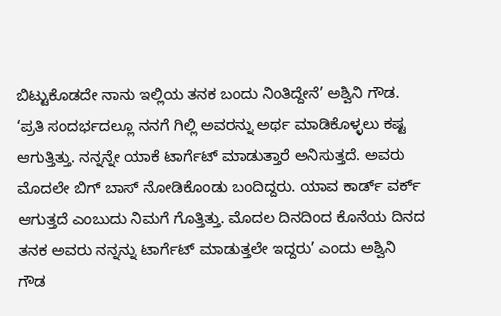ಬಿಟ್ಟುಕೊಡದೇ ನಾನು ಇಲ್ಲಿಯ ತನಕ ಬಂದು ನಿಂತಿದ್ದೇನೆ’ ಅಶ್ವಿನಿ ಗೌಡ.
‘ಪ್ರತಿ ಸಂದರ್ಭದಲ್ಲೂ ನನಗೆ ಗಿಲ್ಲಿ ಅವರನ್ನು ಅರ್ಥ ಮಾಡಿಕೊಳ್ಳಲು ಕಷ್ಟ ಆಗುತ್ತಿತ್ತು. ನನ್ನನ್ನೇ ಯಾಕೆ ಟಾರ್ಗೆಟ್ ಮಾಡುತ್ತಾರೆ ಅನಿಸುತ್ತದೆ. ಅವರು ಮೊದಲೇ ಬಿಗ್ ಬಾಸ್ ನೋಡಿಕೊಂಡು ಬಂದಿದ್ದರು. ಯಾವ ಕಾರ್ಡ್ ವರ್ಕ್ ಆಗುತ್ತದೆ ಎಂಬುದು ನಿಮಗೆ ಗೊತ್ತಿತ್ತು. ಮೊದಲ ದಿನದಿಂದ ಕೊನೆಯ ದಿನದ ತನಕ ಅವರು ನನ್ನನ್ನು ಟಾರ್ಗೆಟ್ ಮಾಡುತ್ತಲೇ ಇದ್ದರು’ ಎಂದು ಅಶ್ವಿನಿ ಗೌಡ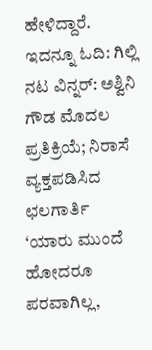ಹೇಳಿದ್ದಾರೆ.
ಇದನ್ನೂ ಓದಿ: ಗಿಲ್ಲಿ ನಟ ವಿನ್ನರ್: ಅಶ್ವಿನಿ ಗೌಡ ಮೊದಲ ಪ್ರತಿಕ್ರಿಯೆ; ನಿರಾಸೆ ವ್ಯಕ್ತಪಡಿಸಿದ ಛಲಗಾರ್ತಿ
‘ಯಾರು ಮುಂದೆ ಹೋದರೂ ಪರವಾಗಿಲ್ಲ,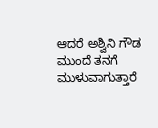ಆದರೆ ಅಶ್ವಿನಿ ಗೌಡ ಮುಂದೆ ತನಗೆ ಮುಳುವಾಗುತ್ತಾರೆ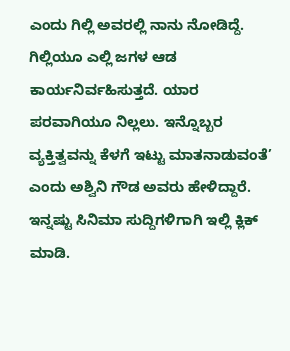ಎಂದು ಗಿಲ್ಲಿ ಅವರಲ್ಲಿ ನಾನು ನೋಡಿದ್ದೆ. ಗಿಲ್ಲಿಯೂ ಎಲ್ಲಿ ಜಗಳ ಆಡ ಕಾರ್ಯನಿರ್ವಹಿಸುತ್ತದೆ. ಯಾರ ಪರವಾಗಿಯೂ ನಿಲ್ಲಲು. ಇನ್ನೊಬ್ಬರ ವ್ಯಕ್ತಿತ್ವವನ್ನು ಕೆಳಗೆ ಇಟ್ಟು ಮಾತನಾಡುವಂತೆ’ ಎಂದು ಅಶ್ವಿನಿ ಗೌಡ ಅವರು ಹೇಳಿದ್ದಾರೆ.
ಇನ್ನಷ್ಟು ಸಿನಿಮಾ ಸುದ್ದಿಗಳಿಗಾಗಿ ಇಲ್ಲಿ ಕ್ಲಿಕ್ ಮಾಡಿ.